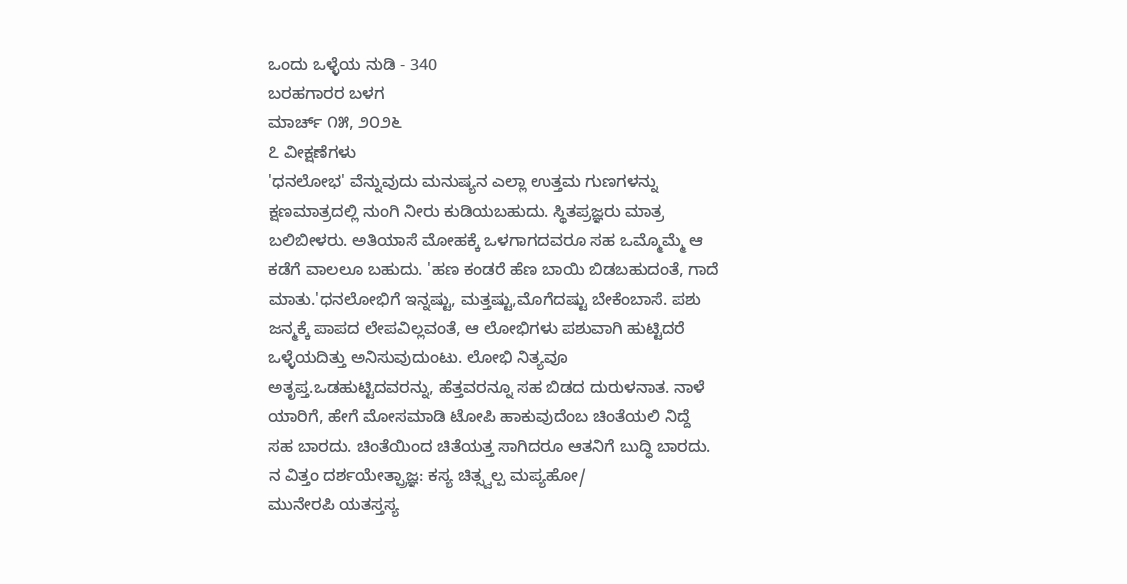ಒಂದು ಒಳ್ಳೆಯ ನುಡಿ - 340
ಬರಹಗಾರರ ಬಳಗ
ಮಾರ್ಚ್ ೧೫, ೨೦೨೬
೭ ವೀಕ್ಷಣೆಗಳು
'ಧನಲೋಭ' ವೆನ್ನುವುದು ಮನುಷ್ಯನ ಎಲ್ಲಾ ಉತ್ತಮ ಗುಣಗಳನ್ನು ಕ್ಷಣಮಾತ್ರದಲ್ಲಿ ನುಂಗಿ ನೀರು ಕುಡಿಯಬಹುದು. ಸ್ಥಿತಪ್ರಜ್ಞರು ಮಾತ್ರ ಬಲಿಬೀಳರು. ಅತಿಯಾಸೆ ಮೋಹಕ್ಕೆ ಒಳಗಾಗದವರೂ ಸಹ ಒಮ್ಮೊಮ್ಮೆ ಆ ಕಡೆಗೆ ವಾಲಲೂ ಬಹುದು. 'ಹಣ ಕಂಡರೆ ಹೆಣ ಬಾಯಿ ಬಿಡಬಹುದಂತೆ, ಗಾದೆ ಮಾತು.'ಧನಲೋಭಿಗೆ ಇನ್ನಷ್ಟು, ಮತ್ತಷ್ಟು,ಮೊಗೆದಷ್ಟು ಬೇಕೆಂಬಾಸೆ. ಪಶು ಜನ್ಮಕ್ಕೆ ಪಾಪದ ಲೇಪವಿಲ್ಲವಂತೆ, ಆ ಲೋಭಿಗಳು ಪಶುವಾಗಿ ಹುಟ್ಟಿದರೆ ಒಳ್ಳೆಯದಿತ್ತು ಅನಿಸುವುದುಂಟು. ಲೋಭಿ ನಿತ್ಯವೂ ಅತೃಪ್ತ.ಒಡಹುಟ್ಟಿದವರನ್ನು, ಹೆತ್ತವರನ್ನೂ ಸಹ ಬಿಡದ ದುರುಳನಾತ. ನಾಳೆ ಯಾರಿಗೆ, ಹೇಗೆ ಮೋಸಮಾಡಿ ಟೋಪಿ ಹಾಕುವುದೆಂಬ ಚಿಂತೆಯಲಿ ನಿದ್ದೆ ಸಹ ಬಾರದು. ಚಿಂತೆಯಿಂದ ಚಿತೆಯತ್ತ ಸಾಗಿದರೂ ಆತನಿಗೆ ಬುದ್ಧಿ ಬಾರದು.
ನ ವಿತ್ತಂ ದರ್ಶಯೇತ್ಪ್ರಾಜ್ಞ: ಕಸ್ಯ ಚಿತ್ಸ್ವಲ್ಪ ಮಪ್ಯಹೋ/
ಮುನೇರಪಿ ಯತಸ್ತಸ್ಯ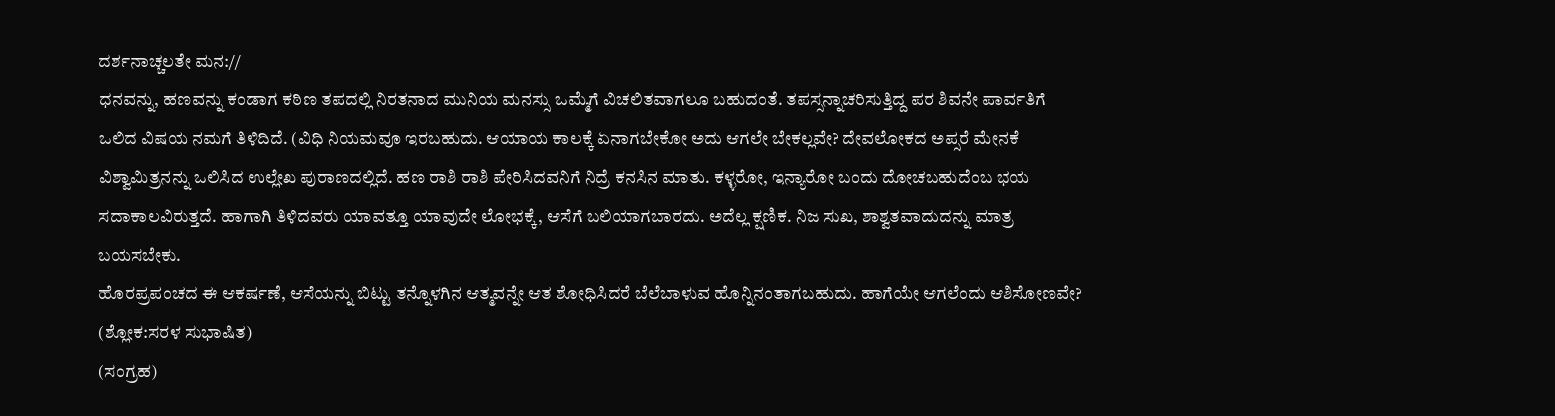ದರ್ಶನಾಚ್ಚಲತೇ ಮನ://
ಧನವನ್ನು, ಹಣವನ್ನು ಕಂಡಾಗ ಕಠಿಣ ತಪದಲ್ಲಿ ನಿರತನಾದ ಮುನಿಯ ಮನಸ್ಸು ಒಮ್ಮೆಗೆ ವಿಚಲಿತವಾಗಲೂ ಬಹುದಂತೆ. ತಪಸ್ಸನ್ನಾಚರಿಸುತ್ತಿದ್ದ ಪರ ಶಿವನೇ ಪಾರ್ವತಿಗೆ ಒಲಿದ ವಿಷಯ ನಮಗೆ ತಿಳಿದಿದೆ. (ವಿಧಿ ನಿಯಮವೂ ಇರಬಹುದು. ಆಯಾಯ ಕಾಲಕ್ಕೆ ಏನಾಗಬೇಕೋ ಅದು ಆಗಲೇ ಬೇಕಲ್ಲವೇ? ದೇವಲೋಕದ ಅಪ್ಸರೆ ಮೇನಕೆ ವಿಶ್ವಾಮಿತ್ರನನ್ನು ಒಲಿಸಿದ ಉಲ್ಲೇಖ ಪುರಾಣದಲ್ಲಿದೆ. ಹಣ ರಾಶಿ ರಾಶಿ ಪೇರಿಸಿದವನಿಗೆ ನಿದ್ರೆ ಕನಸಿನ ಮಾತು. ಕಳ್ಳರೋ, ಇನ್ಯಾರೋ ಬಂದು ದೋಚಬಹುದೆಂಬ ಭಯ ಸದಾಕಾಲವಿರುತ್ತದೆ. ಹಾಗಾಗಿ ತಿಳಿದವರು ಯಾವತ್ತೂ ಯಾವುದೇ ಲೋಭಕ್ಕೆ, ಆಸೆಗೆ ಬಲಿಯಾಗಬಾರದು. ಅದೆಲ್ಲ ಕ್ಷಣಿಕ. ನಿಜ ಸುಖ, ಶಾಶ್ವತವಾದುದನ್ನು ಮಾತ್ರ ಬಯಸಬೇಕು.
ಹೊರಪ್ರಪಂಚದ ಈ ಆಕರ್ಷಣೆ, ಆಸೆಯನ್ನು ಬಿಟ್ಟು ತನ್ನೊಳಗಿನ ಆತ್ಮವನ್ನೇ ಆತ ಶೋಧಿಸಿದರೆ ಬೆಲೆಬಾಳುವ ಹೊನ್ನಿನಂತಾಗಬಹುದು. ಹಾಗೆಯೇ ಆಗಲೆಂದು ಆಶಿಸೋಣವೇ?
(ಶ್ಲೋಕ:ಸರಳ ಸುಭಾಷಿತ)
(ಸಂಗ್ರಹ)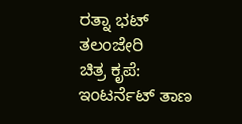ರತ್ನಾ ಭಟ್ ತಲಂಜೇರಿ
ಚಿತ್ರ ಕೃಪೆ: ಇಂಟರ್ನೆಟ್ ತಾಣ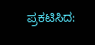ಪ್ರಕಟಿಸಿದ: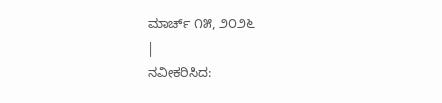ಮಾರ್ಚ್ ೧೫, ೨೦೨೬
|
ನವೀಕರಿಸಿದ: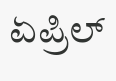ಏಪ್ರಿಲ್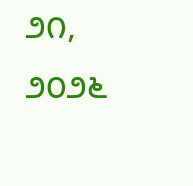೨೧, ೨೦೨೬